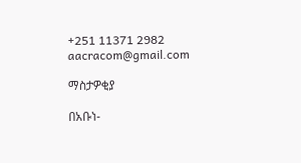+251 11371 2982 aacracom@gmail.com

ማስታዎቂያ

በአቡነ-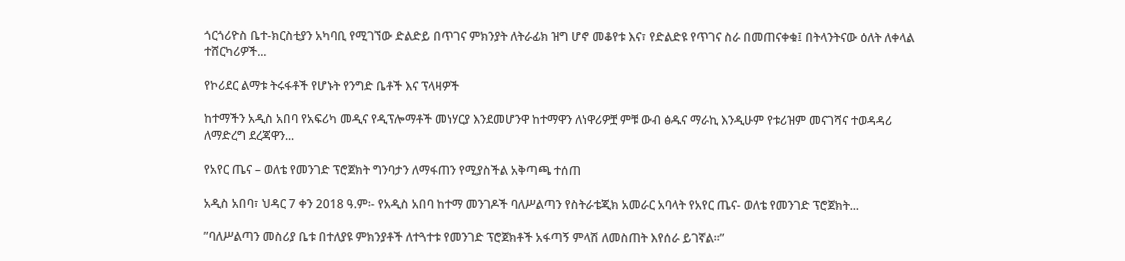ጎርጎሪዮስ ቤተ-ክርስቲያን አካባቢ የሚገኘው ድልድይ በጥገና ምክንያት ለትራፊክ ዝግ ሆኖ መቆየቱ እና፣ የድልድዩ የጥገና ስራ በመጠናቀቁ፤ በትላንትናው ዕለት ለቀላል ተሸርካሪዎች...

የኮሪደር ልማቱ ትሩፋቶች የሆኑት የንግድ ቤቶች እና ፕላዛዎች

ከተማችን አዲስ አበባ የአፍሪካ መዲና የዲፕሎማቶች መነሃርያ እንደመሆንዋ ከተማዋን ለነዋሪዎቿ ምቹ ውብ ፅዱና ማራኪ እንዲሁም የቱሪዝም መናገሻና ተወዳዳሪ ለማድረግ ደረጃዋን...

የአየር ጤና – ወለቴ የመንገድ ፕሮጀክት ግንባታን ለማፋጠን የሚያስችል አቅጣጫ ተሰጠ

አዲስ አበባ፣ ህዳር 7 ቀን 2018 ዓ.ም፡- የአዲስ አበባ ከተማ መንገዶች ባለሥልጣን የስትራቴጂክ አመራር አባላት የአየር ጤና- ወለቴ የመንገድ ፕሮጀክት...

”ባለሥልጣን መስሪያ ቤቱ በተለያዩ ምክንያቶች ለተጓተቱ የመንገድ ፕሮጀክቶች አፋጣኝ ምላሽ ለመስጠት እየሰራ ይገኛል፡፡”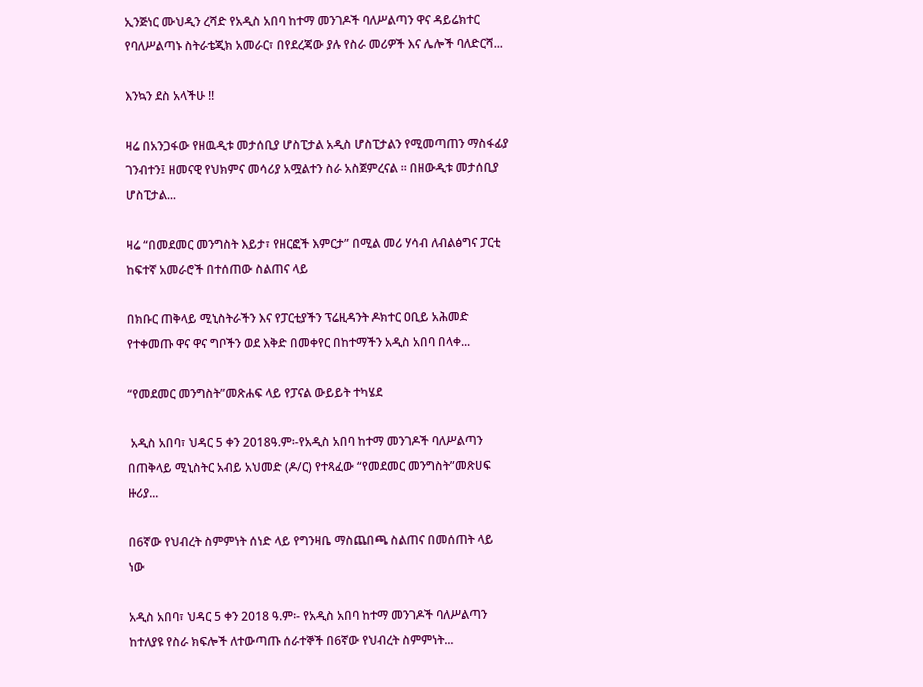ኢንጅነር ሙህዲን ረሻድ የአዲስ አበባ ከተማ መንገዶች ባለሥልጣን ዋና ዳይሬክተር የባለሥልጣኑ ስትራቴጂክ አመራር፣ በየደረጃው ያሉ የስራ መሪዎች እና ሌሎች ባለድርሻ...

እንኳን ደስ አላችሁ !!

ዛሬ በአንጋፋው የዘዉዲቱ መታሰቢያ ሆስፒታል አዲስ ሆስፒታልን የሚመጣጠን ማስፋፊያ ገንብተን፤ ዘመናዊ የህክምና መሳሪያ አሟልተን ስራ አስጀምረናል ። በዘውዲቱ መታሰቢያ ሆስፒታል...

ዛሬ “በመደመር መንግስት እይታ፣ የዘርፎች እምርታ” በሚል መሪ ሃሳብ ለብልፅግና ፓርቲ ከፍተኛ አመራሮች በተሰጠው ስልጠና ላይ

በክቡር ጠቅላይ ሚኒስትራችን እና የፓርቲያችን ፕሬዚዳንት ዶክተር ዐቢይ አሕመድ የተቀመጡ ዋና ዋና ግቦችን ወደ እቅድ በመቀየር በከተማችን አዲስ አበባ በላቀ...

“የመደመር መንግስት”መጽሐፍ ላይ የፓናል ውይይት ተካሄደ

 አዲስ አበባ፣ ህዳር 5 ቀን 2018ዓ.ም፡-የአዲስ አበባ ከተማ መንገዶች ባለሥልጣን በጠቅላይ ሚኒስትር አብይ አህመድ (ዶ/ር) የተጻፈው “የመደመር መንግስት”መጽሀፍ ዙሪያ...

በ6ኛው የህብረት ስምምነት ሰነድ ላይ የግንዛቤ ማስጨበጫ ስልጠና በመሰጠት ላይ ነው

አዲስ አበባ፣ ህዳር 5 ቀን 2018 ዓ.ም፡- የአዲስ አበባ ከተማ መንገዶች ባለሥልጣን ከተለያዩ የስራ ክፍሎች ለተውጣጡ ሰራተኞች በ6ኛው የህብረት ስምምነት...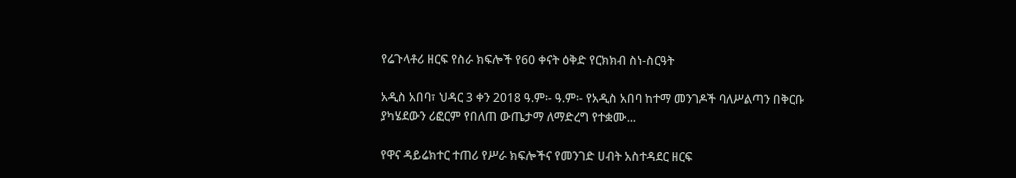የሬጉላቶሪ ዘርፍ የስራ ክፍሎች የ60 ቀናት ዕቅድ የርክክብ ስነ-ስርዓት

አዲስ አበባ፣ ህዳር 3 ቀን 2018 ዓ.ም፡- ዓ.ም፡- የአዲስ አበባ ከተማ መንገዶች ባለሥልጣን በቅርቡ ያካሄደውን ሪፎርም የበለጠ ውጤታማ ለማድረግ የተቋሙ...

የዋና ዳይሬክተር ተጠሪ የሥራ ክፍሎችና የመንገድ ሀብት አስተዳደር ዘርፍ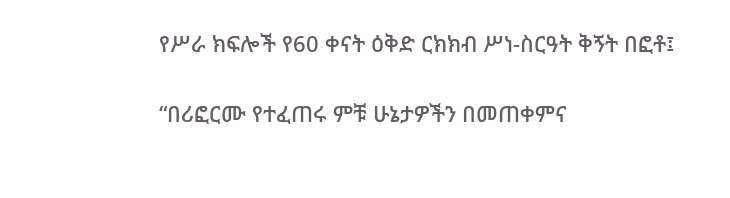የሥራ ክፍሎች የ60 ቀናት ዕቅድ ርክክብ ሥነ-ስርዓት ቅኝት በፎቶ፤

“በሪፎርሙ የተፈጠሩ ምቹ ሁኔታዎችን በመጠቀምና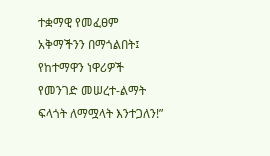ተቋማዊ የመፈፀም አቅማችንን በማጎልበት፤ የከተማዋን ነዋሪዎች የመንገድ መሠረተ-ልማት ፍላጎት ለማሟላት እንተጋለን!”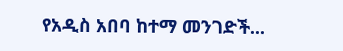የአዲስ አበባ ከተማ መንገድች...